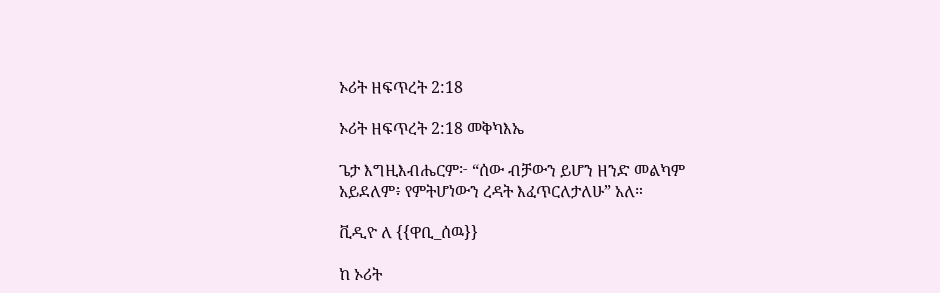ኦሪት ዘፍጥረት 2:18

ኦሪት ዘፍጥረት 2:18 መቅካእኤ

ጌታ እግዚእብሔርም፦ “ሰው ብቻውን ይሆን ዘንድ መልካም አይደለም፥ የምትሆነውን ረዳት እፈጥርለታለሁ” አለ።

ቪዲዮ ለ {{ዋቢ_ሰዉ}}

ከ ኦሪት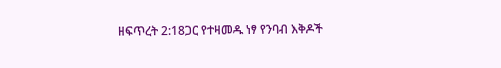ዘፍጥረት 2:18ጋር የተዛመዱ ነፃ የንባብ እቅዶች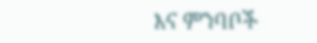እና ምንባቦች